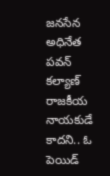జనసేన అధినేత పవన్ కల్యాణ్ రాజకీయ నాయకుడే కాదని.. ఓ పెయిడ్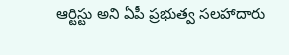ఆర్టిస్టు అని ఏపీ ప్రభుత్వ సలహాదారు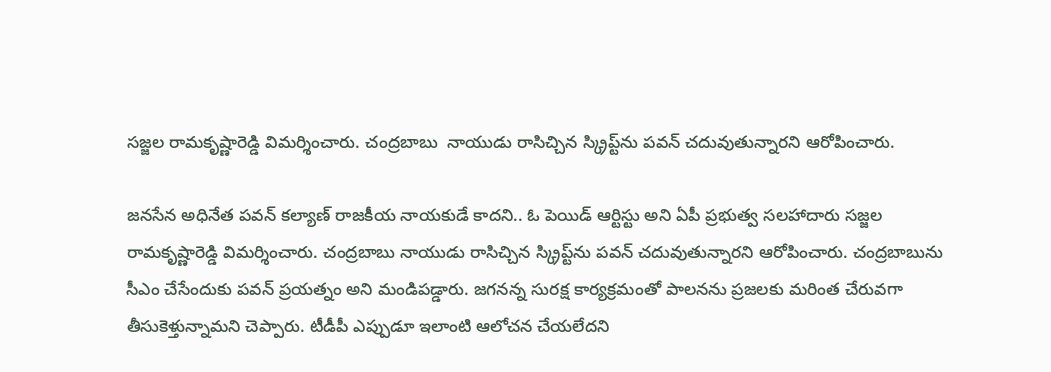సజ్జల రామకృష్ణారెడ్డి విమర్శించారు. చంద్రబాబు  నాయుడు రాసిచ్చిన స్క్రిప్ట్‌ను పవన్ చదువుతున్నారని ఆరోపించారు.

జనసేన అధినేత పవన్ కల్యాణ్ రాజకీయ నాయకుడే కాదని.. ఓ పెయిడ్ ఆర్టిస్టు అని ఏపీ ప్రభుత్వ సలహాదారు సజ్జల రామకృష్ణారెడ్డి విమర్శించారు. చంద్రబాబు నాయుడు రాసిచ్చిన స్క్రిప్ట్‌ను పవన్ చదువుతున్నారని ఆరోపించారు. చంద్రబాబును సీఎం చేసేందుకు పవన్ ప్రయత్నం అని మండిపడ్డారు. జగనన్న సురక్ష కార్యక్రమంతో పాలనను ప్రజలకు మరింత చేరువగా తీసుకెళ్తున్నామని చెప్పారు. టీడీపీ ఎప్పుడూ ఇలాంటి ఆలోచన చేయలేదని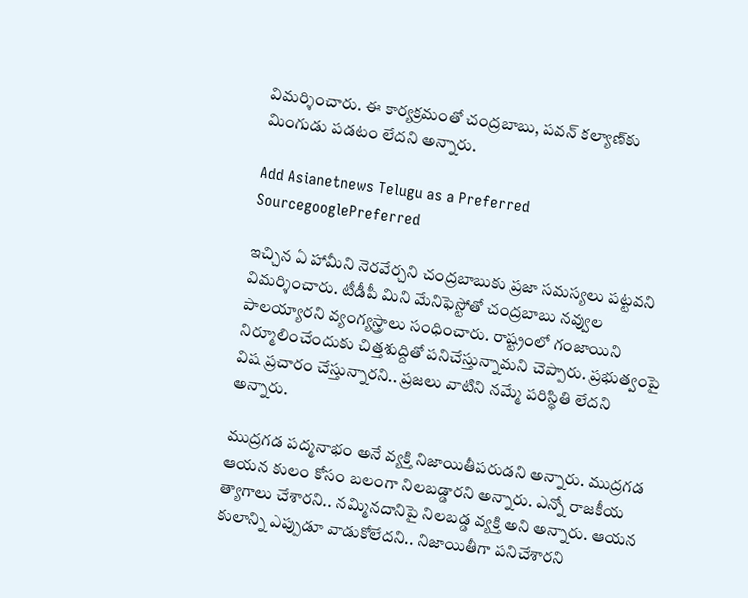విమర్శించారు. ఈ కార్యక్రమంతో చంద్రబాబు, పవన్ కల్యాణ్‌కు మింగుడు పడటం లేదని అన్నారు.

Add Asianetnews Telugu as a Preferred SourcegooglePreferred

ఇచ్చిన ఏ హామీని నెరవేర్చని చంద్రబాబుకు ప్రజా సమస్యలు పట్టవని విమర్శించారు. టీడీపీ మిని మేనిఫెస్టోతో చంద్రబాబు నవ్వుల పాలయ్యారని వ్యంగ్యస్త్రాలు సంధించారు. రాష్ట్రంలో గంజాయిని నిర్మూలించేందుకు చిత్తశుద్దితో పనిచేస్తున్నామని చెప్పారు. ప్రభుత్వంపై విష ప్రచారం చేస్తున్నారని.. ప్రజలు వాటిని నమ్మే పరిస్థితి లేదని అన్నారు.

ముద్రగడ పద్మనాభం అనే వ్యక్తి నిజాయితీపరుడని అన్నారు. ముద్రగడ ఆయన కులం కోసం బలంగా నిలబడ్డారని అన్నారు. ఎన్నో రాజకీయ త్యాగాలు చేశారని.. నమ్మినదానిపై నిలబడ్డ వ్యక్తి అని అన్నారు. ఆయన కులాన్ని ఎప్పుడూ వాడుకోలేదని.. నిజాయితీగా పనిచేశారని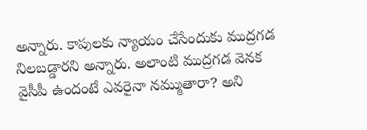అన్నారు. కాపులకు న్యాయం చేసేందుకు ముద్రగడ నిలబడ్డారని అన్నారు. అలాంటి ముద్రగడ వెనక వైసీపీ ఉందంటే ఎవరైనా నమ్ముతారా? అని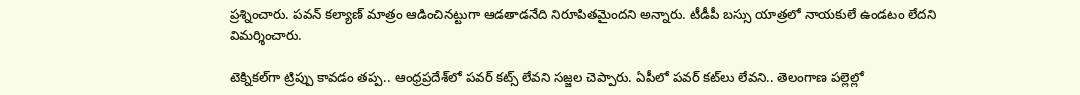ప్రశ్నించారు. పవన్ కల్యాణ్ మాత్రం ఆడించినట్టుగా ఆడతాడనేది నిరూపితమైందని అన్నారు. టీడీపీ బస్సు యాత్రలో నాయకులే ఉండటం లేదని విమర్శించారు.

టెక్నికల్‌గా ట్రిప్పు కావడం తప్ప.. ఆంధ్రప్రదేశ్‌లో పవర్‌ కట్స్ లేవని సజ్జల చెప్పారు. ఏపీలో పవర్ కట్‌లు లేవని.. తెలంగాణ పల్లెల్లో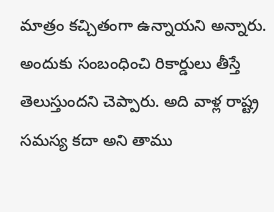మాత్రం కచ్చితంగా ఉన్నాయని అన్నారు. అందుకు సంబంధించి రికార్డులు తీస్తే తెలుస్తుందని చెప్పారు. అది వాళ్ల రాష్ట్ర సమస్య కదా అని తాము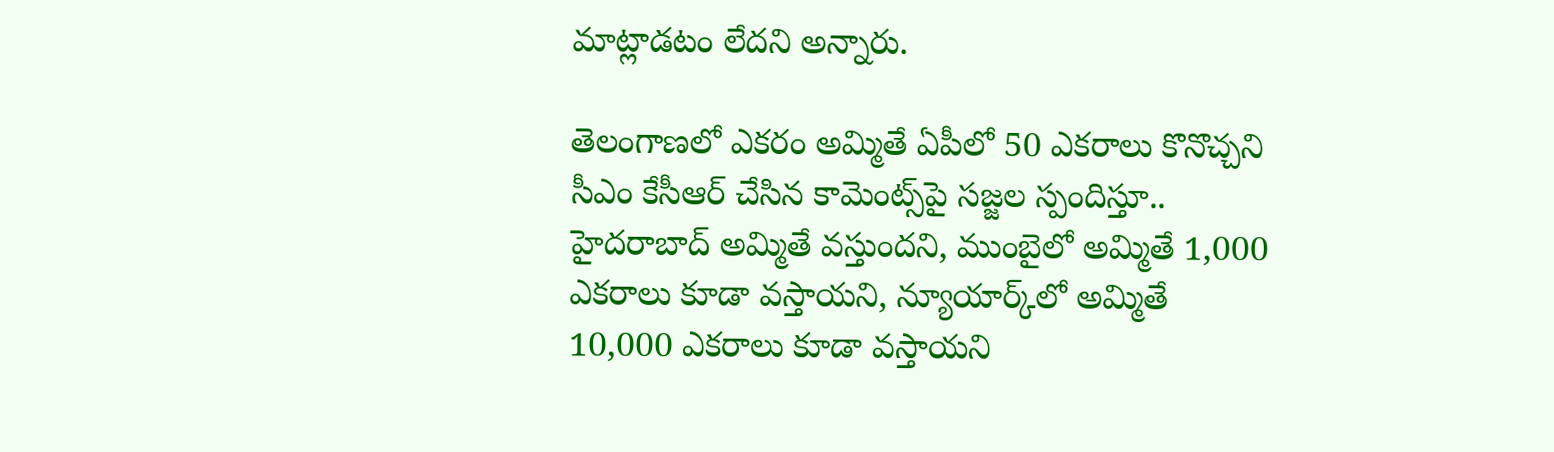మాట్లాడటం లేదని అన్నారు.

తెలంగాణలో ఎకరం అమ్మితే ఏపీలో 50 ఎకరాలు కొనొచ్చని సీఎం కేసీఆర్ చేసిన కామెంట్స్‌పై సజ్జల స్పందిస్తూ.. హైదరాబాద్ అమ్మితే వస్తుందని, ముంబైలో అమ్మితే 1,000 ఎకరాలు కూడా వస్తాయని, న్యూయార్క్‌లో అమ్మితే 10,000 ఎకరాలు కూడా వస్తాయని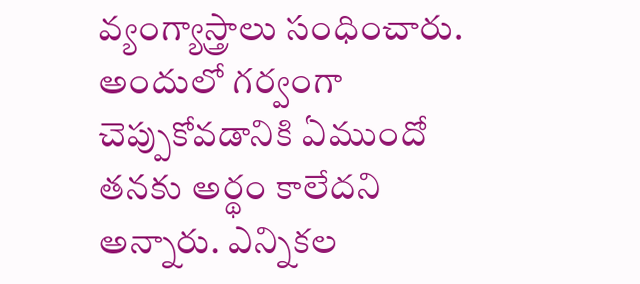వ్యంగ్యాస్త్రాలు సంధించారు. అందులో గర్వంగా చెప్పుకోవడానికి ఏముందో తనకు అర్థం కాలేదని అన్నారు. ఎన్నికల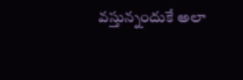వస్తున్నందుకే అలా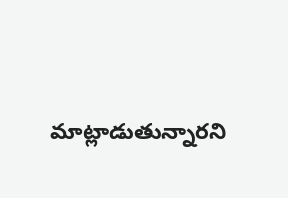మాట్లాడుతున్నారని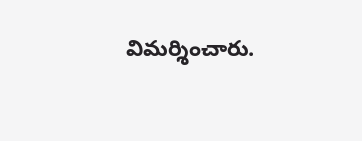విమర్శించారు.